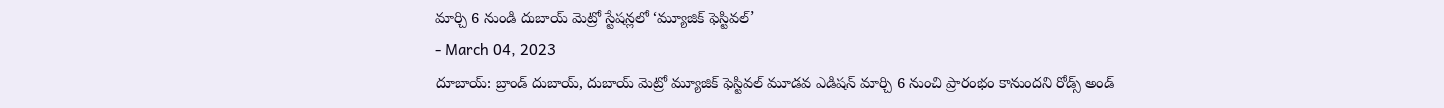మార్చి 6 నుండి దుబాయ్ మెట్రో స్టేషన్లలో ‘మ్యూజిక్ ఫెస్టివల్’
- March 04, 2023
దూబాయ్: బ్రాండ్ దుబాయ్, దుబాయ్ మెట్రో మ్యూజిక్ ఫెస్టివల్ మూడవ ఎడిషన్ మార్చి 6 నుంచి ప్రారంభం కానుందని రోడ్స్ అండ్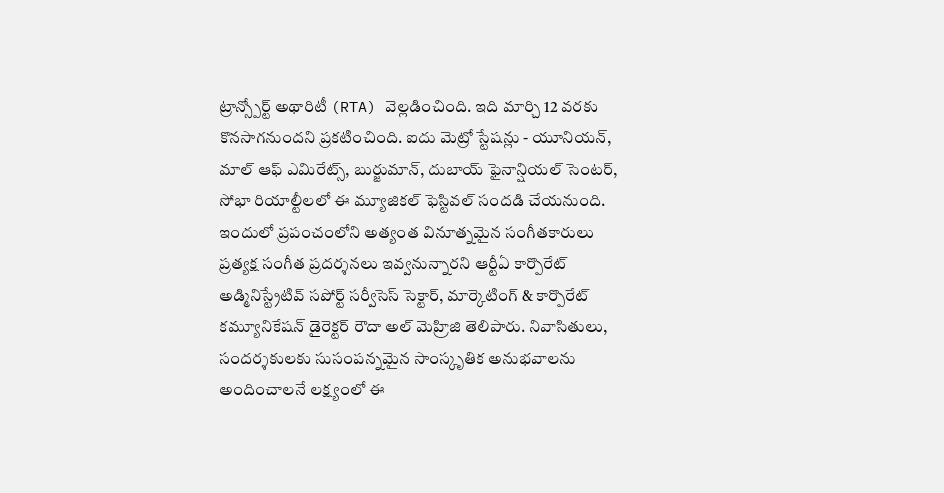ట్రాన్స్పోర్ట్ అథారిటీ (RTA) వెల్లడించింది. ఇది మార్చి 12 వరకు కొనసాగనుందని ప్రకటించింది. ఐదు మెట్రో స్టేషన్లు - యూనియన్, మాల్ ఆఫ్ ఎమిరేట్స్, బుర్జుమాన్, దుబాయ్ ఫైనాన్షియల్ సెంటర్, సోభా రియాల్టీలలో ఈ మ్యూజికల్ ఫెస్టివల్ సందడి చేయనుంది. ఇందులో ప్రపంచంలోని అత్యంత వినూత్నమైన సంగీతకారులు ప్రత్యక్ష సంగీత ప్రదర్శనలు ఇవ్వనున్నారని ఆర్టీఏ కార్పొరేట్ అడ్మినిస్ట్రేటివ్ సపోర్ట్ సర్వీసెస్ సెక్టార్, మార్కెటింగ్ & కార్పొరేట్ కమ్యూనికేషన్ డైరెక్టర్ రౌదా అల్ మెహ్రిజి తెలిపారు. నివాసితులు, సందర్శకులకు సుసంపన్నమైన సాంస్కృతిక అనుభవాలను అందించాలనే లక్ష్యంలో ఈ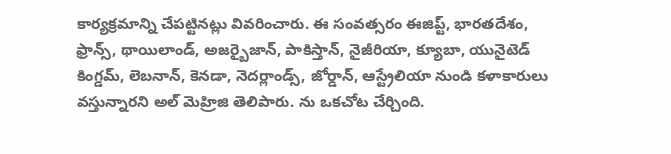కార్యక్రమాన్ని చేపట్టినట్లు వివరించారు. ఈ సంవత్సరం ఈజిప్ట్, భారతదేశం, ఫ్రాన్స్, థాయిలాండ్, అజర్బైజాన్, పాకిస్తాన్, నైజీరియా, క్యూబా, యునైటెడ్ కింగ్డమ్, లెబనాన్, కెనడా, నెదర్లాండ్స్, జోర్డాన్, ఆస్ట్రేలియా నుండి కళాకారులు వస్తున్నారని అల్ మెహ్రిజి తెలిపారు. ను ఒకచోట చేర్చింది.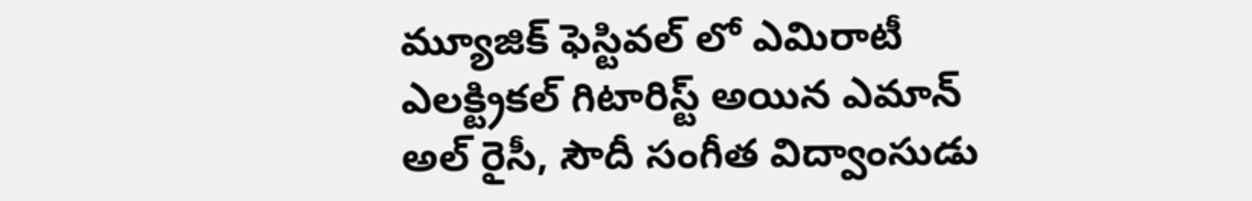మ్యూజిక్ ఫెస్టివల్ లో ఎమిరాటీ ఎలక్ట్రికల్ గిటారిస్ట్ అయిన ఎమాన్ అల్ రైసీ, సౌదీ సంగీత విద్వాంసుడు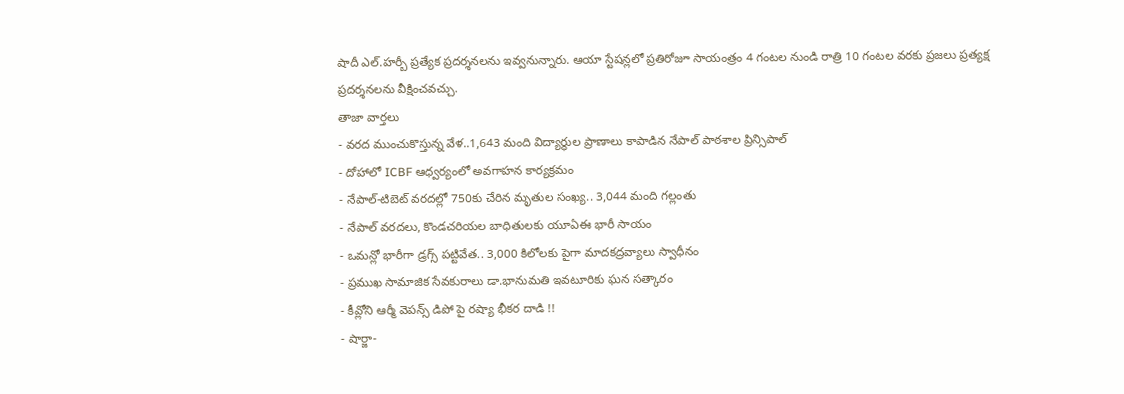షాదీ ఎల్.హర్బీ ప్రత్యేక ప్రదర్శనలను ఇవ్వనున్నారు. ఆయా స్టేషన్లలో ప్రతిరోజూ సాయంత్రం 4 గంటల నుండి రాత్రి 10 గంటల వరకు ప్రజలు ప్రత్యక్ష ప్రదర్శనలను వీక్షించవచ్చు.
తాజా వార్తలు
- వరద ముంచుకొస్తున్న వేళ..1,643 మంది విద్యార్థుల ప్రాణాలు కాపాడిన నేపాల్ పాఠశాల ప్రిన్సిపాల్
- దోహాలో ICBF ఆధ్వర్యంలో అవగాహన కార్యక్రమం
- నేపాల్-టిబెట్ వరదల్లో 750కు చేరిన మృతుల సంఖ్య.. 3,044 మంది గల్లంతు
- నేపాల్ వరదలు, కొండచరియల బాధితులకు యూఏఈ భారీ సాయం
- ఒమన్లో భారీగా డ్రగ్స్ పట్టివేత.. 3,000 కిలోలకు పైగా మాదకద్రవ్యాలు స్వాధీనం
- ప్రముఖ సామాజిక సేవకురాలు డా.భానుమతి ఇవటూరికు ఘన సత్కారం
- కీవ్లోని ఆర్మీ వెపన్స్ డిపో పై రష్యా భీకర దాడి !!
- షార్జా-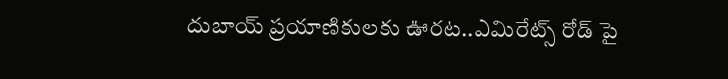దుబాయ్ ప్రయాణికులకు ఊరట..ఎమిరేట్స్ రోడ్ పై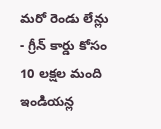మరో రెండు లేన్లు
- గ్రీన్ కార్డు కోసం 10 లక్షల మంది ఇండియన్ల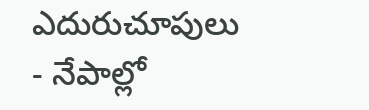ఎదురుచూపులు
- నేపాల్లో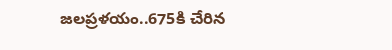జలప్రళయం..675కి చేరిన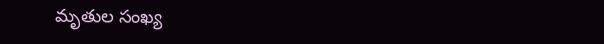మృతుల సంఖ్య